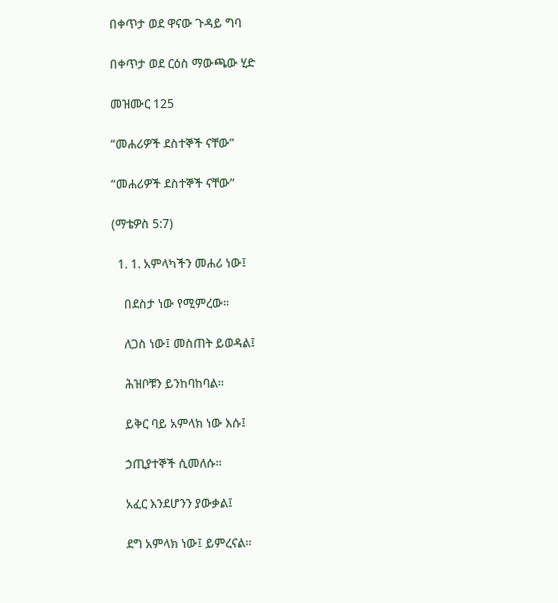በቀጥታ ወደ ዋናው ጉዳይ ግባ

በቀጥታ ወደ ርዕስ ማውጫው ሂድ

መዝሙር 125

“መሐሪዎች ደስተኞች ናቸው”

“መሐሪዎች ደስተኞች ናቸው”

(ማቴዎስ 5:7)

  1. 1. አምላካችን መሐሪ ነው፤

    በደስታ ነው የሚምረው።

    ለጋስ ነው፤ መስጠት ይወዳል፤

    ሕዝቦቹን ይንከባከባል።

    ይቅር ባይ አምላክ ነው እሱ፤

    ኃጢያተኞች ሲመለሱ።

    አፈር እንደሆንን ያውቃል፤

    ደግ አምላክ ነው፤ ይምረናል።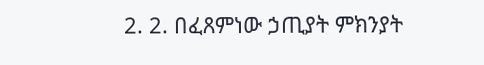2. 2. በፈጸምነው ኃጢያት ምክንያት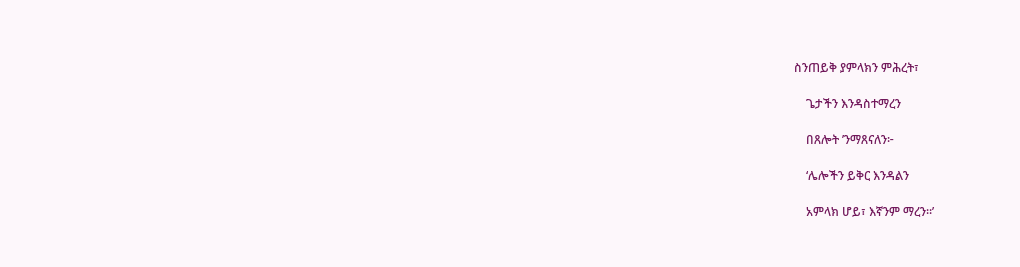ስንጠይቅ ያምላክን ምሕረት፣

    ጌታችን እንዳስተማረን

    በጸሎት ’ንማጸናለን፦

    ‘ሌሎችን ይቅር እንዳልን

    አምላክ ሆይ፣ እኛንም ማረን።’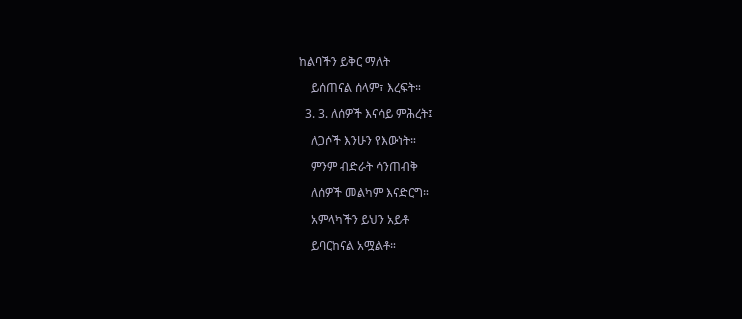ከልባችን ይቅር ማለት

    ይሰጠናል ሰላም፣ እረፍት።

  3. 3. ለሰዎች እናሳይ ምሕረት፤

    ለጋሶች እንሁን የእውነት።

    ምንም ብድራት ሳንጠብቅ

    ለሰዎች መልካም እናድርግ።

    አምላካችን ይህን አይቶ

    ይባርከናል አሟልቶ።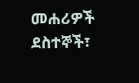መሐሪዎች ደስተኞች፣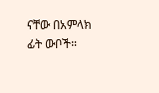ናቸው በአምላክ ፊት ውቦች።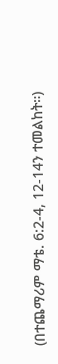(በተጨማሪም ማቴ. 6:2-4, 12-14ን ተመልከት።)